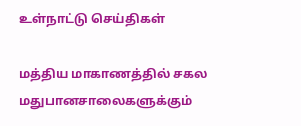உள்நாட்டு செய்திகள்

மத்திய மாகாணத்தில் சகல மதுபானசாலைகளுக்கும்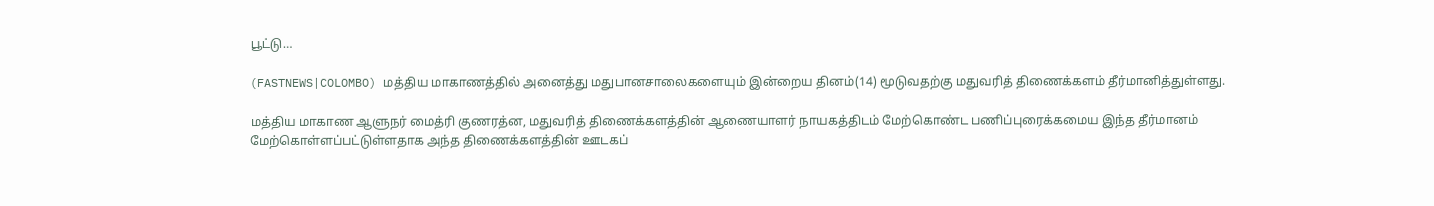பூட்டு…

(FASTNEWS|COLOMBO) மத்திய மாகாணத்தில் அனைத்து மதுபானசாலைகளையும் இன்றைய தினம்(14) மூடுவதற்கு மதுவரித் திணைக்களம் தீர்மானித்துள்ளது.

மத்திய மாகாண ஆளுநர் மைத்ரி குணரத்ன, மதுவரித் திணைக்களத்தின் ஆணையாளர் நாயகத்திடம் மேற்கொண்ட பணிப்புரைக்கமைய இந்த தீர்மானம் மேற்கொள்ளப்பட்டுள்ளதாக அந்த திணைக்களத்தின் ஊடகப்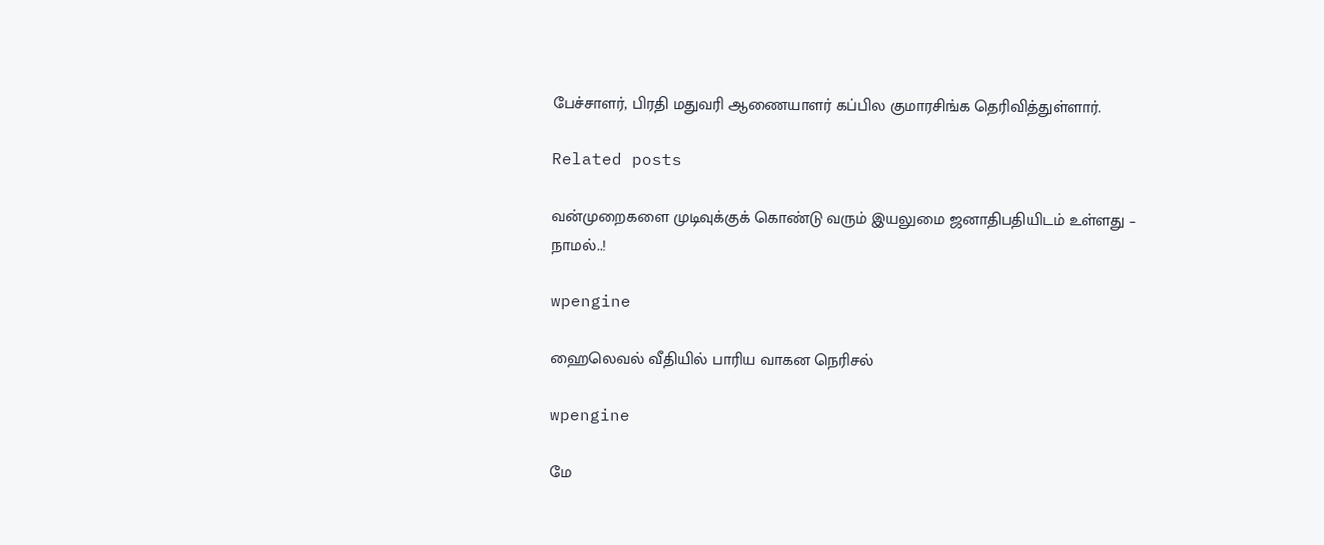பேச்சாளர், பிரதி மதுவரி ஆணையாளர் கப்பில குமாரசிங்க தெரிவித்துள்ளார்.

Related posts

வன்முறைகளை முடிவுக்குக் கொண்டு வரும் இயலுமை ஜனாதிபதியிடம் உள்ளது – நாமல்..!

wpengine

ஹைலெவல் வீதியில் பாரிய வாகன நெரிசல்

wpengine

மே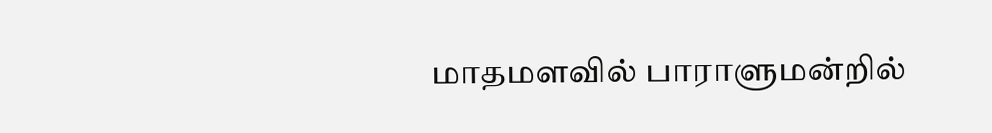மாதமளவில் பாராளுமன்றில்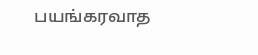பயங்கரவாத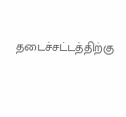தடைச்சட்டத்திற்கு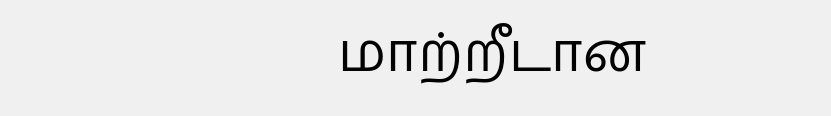மாற்றீடான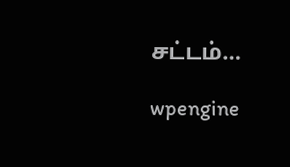சட்டம்…

wpengine